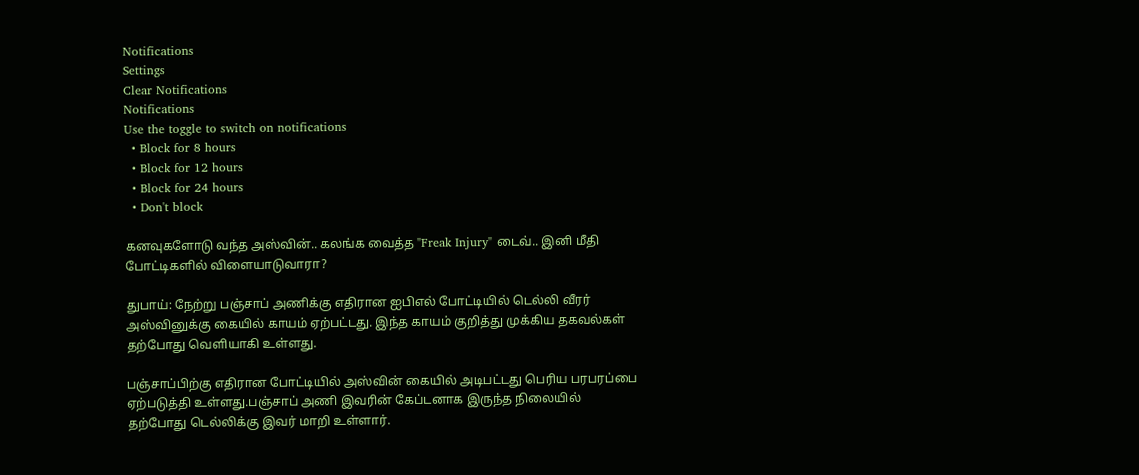Notifications
Settings
Clear Notifications
Notifications
Use the toggle to switch on notifications
  • Block for 8 hours
  • Block for 12 hours
  • Block for 24 hours
  • Don't block

கனவுகளோடு வந்த அஸ்வின்.. கலங்க வைத்த "Freak Injury" டைவ்.. இனி மீதி போட்டிகளில் விளையாடுவாரா?

துபாய்: நேற்று பஞ்சாப் அணிக்கு எதிரான ஐபிஎல் போட்டியில் டெல்லி வீரர் அஸ்வினுக்கு கையில் காயம் ஏற்பட்டது. இந்த காயம் குறித்து முக்கிய தகவல்கள் தற்போது வெளியாகி உள்ளது.

பஞ்சாப்பிற்கு எதிரான போட்டியில் அஸ்வின் கையில் அடிபட்டது பெரிய பரபரப்பை ஏற்படுத்தி உள்ளது.பஞ்சாப் அணி இவரின் கேப்டனாக இருந்த நிலையில் தற்போது டெல்லிக்கு இவர் மாறி உள்ளார்.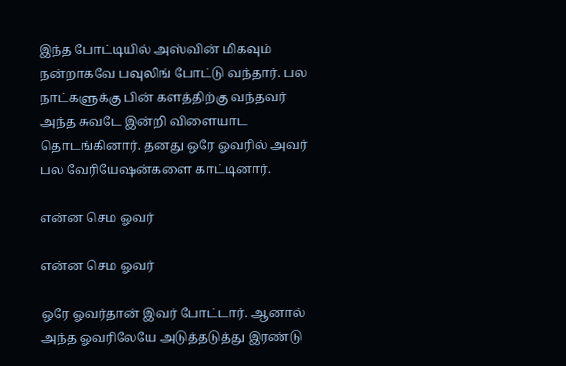இந்த போட்டியில் அஸ்வின் மிகவும் நன்றாகவே பவுலிங் போட்டு வந்தார். பல நாட்களுக்கு பின் களத்திற்கு வந்தவர் அந்த சுவடே இன்றி விளையாட தொடங்கினார். தனது ஒரே ஓவரில் அவர் பல வேரியேஷன்களை காட்டினார்.

என்ன செம ஓவர்

என்ன செம ஓவர்

ஒரே ஓவர்தான் இவர் போட்டார். ஆனால் அந்த ஓவரிலேயே அடுத்தடுத்து இரண்டு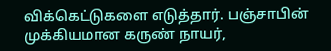விக்கெட்டுகளை எடுத்தார். பஞ்சாபின் முக்கியமான கருண் நாயர்,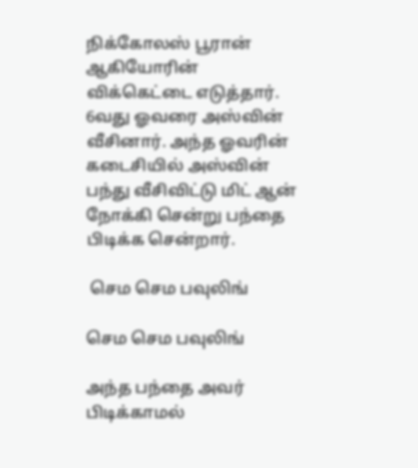நிக்கோலஸ் பூரான் ஆகியோரின் விக்கெட்டை எடுத்தார். 6வது ஓவரை அஸ்வின் வீசினார். அந்த ஓவரின் கடைசியில் அஸ்வின் பந்து வீசிவிட்டு மிட் ஆன் நோக்கி சென்று பந்தை பிடிக்க சென்றார்.

 செம செம பவுலிங்

செம செம பவுலிங்

அந்த பந்தை அவர் பிடிக்காமல்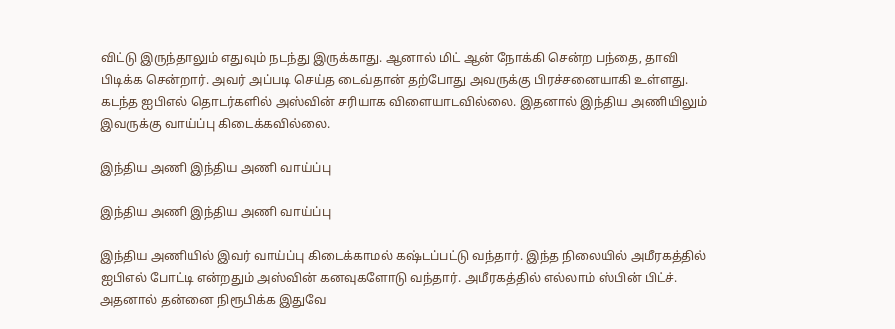விட்டு இருந்தாலும் எதுவும் நடந்து இருக்காது. ஆனால் மிட் ஆன் நோக்கி சென்ற பந்தை, தாவி பிடிக்க சென்றார். அவர் அப்படி செய்த டைவ்தான் தற்போது அவருக்கு பிரச்சனையாகி உள்ளது. கடந்த ஐபிஎல் தொடர்களில் அஸ்வின் சரியாக விளையாடவில்லை. இதனால் இந்திய அணியிலும் இவருக்கு வாய்ப்பு கிடைக்கவில்லை.

இந்திய அணி இந்திய அணி வாய்ப்பு

இந்திய அணி இந்திய அணி வாய்ப்பு

இந்திய அணியில் இவர் வாய்ப்பு கிடைக்காமல் கஷ்டப்பட்டு வந்தார். இந்த நிலையில் அமீரகத்தில் ஐபிஎல் போட்டி என்றதும் அஸ்வின் கனவுகளோடு வந்தார். அமீரகத்தில் எல்லாம் ஸ்பின் பிட்ச். அதனால் தன்னை நிரூபிக்க இதுவே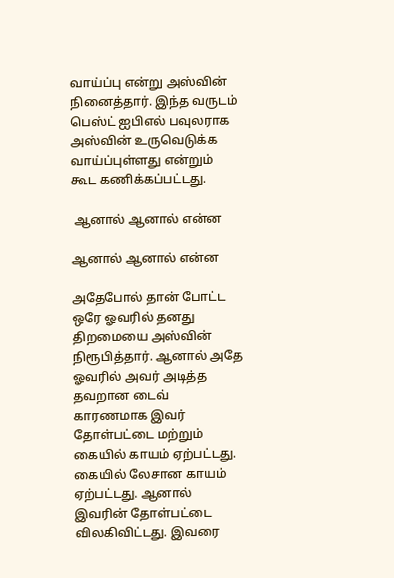வாய்ப்பு என்று அஸ்வின் நினைத்தார். இந்த வருடம் பெஸ்ட் ஐபிஎல் பவுலராக அஸ்வின் உருவெடுக்க வாய்ப்புள்ளது என்றும் கூட கணிக்கப்பட்டது.

 ஆனால் ஆனால் என்ன

ஆனால் ஆனால் என்ன

அதேபோல் தான் போட்ட ஒரே ஓவரில் தனது திறமையை அஸ்வின் நிரூபித்தார். ஆனால் அதே ஓவரில் அவர் அடித்த தவறான டைவ் காரணமாக இவர் தோள்பட்டை மற்றும் கையில் காயம் ஏற்பட்டது. கையில் லேசான காயம் ஏற்பட்டது. ஆனால் இவரின் தோள்பட்டை விலகிவிட்டது. இவரை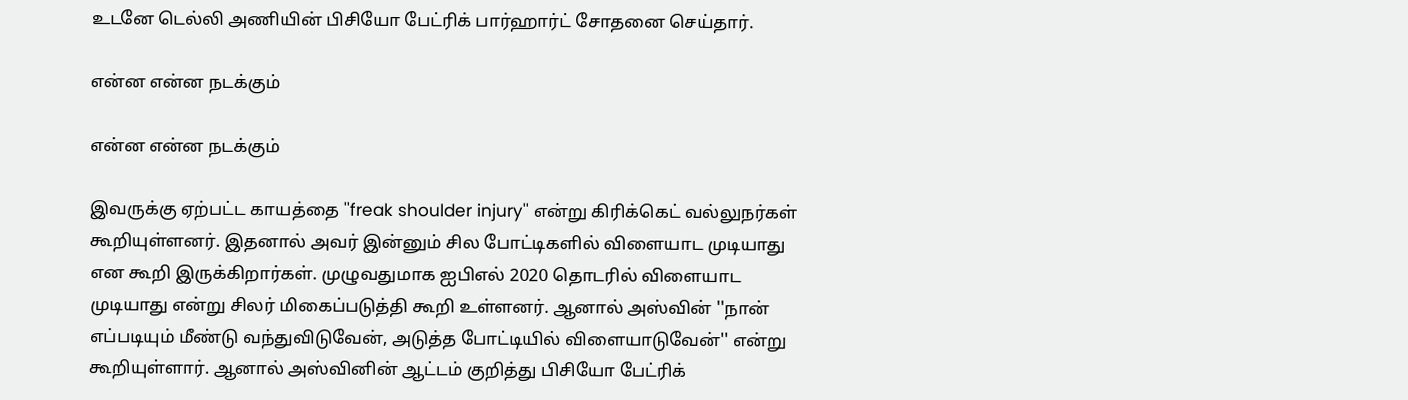உடனே டெல்லி அணியின் பிசியோ பேட்ரிக் பார்ஹார்ட் சோதனை செய்தார்.

என்ன என்ன நடக்கும்

என்ன என்ன நடக்கும்

இவருக்கு ஏற்பட்ட காயத்தை ''freak shoulder injury'' என்று கிரிக்கெட் வல்லுநர்கள் கூறியுள்ளனர். இதனால் அவர் இன்னும் சில போட்டிகளில் விளையாட முடியாது என கூறி இருக்கிறார்கள். முழுவதுமாக ஐபிஎல் 2020 தொடரில் விளையாட முடியாது என்று சிலர் மிகைப்படுத்தி கூறி உள்ளனர். ஆனால் அஸ்வின் ''நான் எப்படியும் மீண்டு வந்துவிடுவேன், அடுத்த போட்டியில் விளையாடுவேன்'' என்று கூறியுள்ளார். ஆனால் அஸ்வினின் ஆட்டம் குறித்து பிசியோ பேட்ரிக்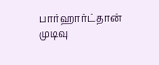பார்ஹார்ட்தான் முடிவு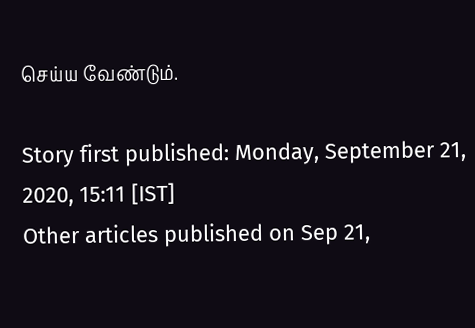செய்ய வேண்டும்.

Story first published: Monday, September 21, 2020, 15:11 [IST]
Other articles published on Sep 21,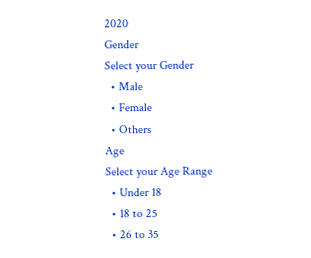2020
Gender
Select your Gender
  • Male
  • Female
  • Others
Age
Select your Age Range
  • Under 18
  • 18 to 25
  • 26 to 35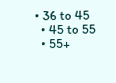• 36 to 45
  • 45 to 55
  • 55+